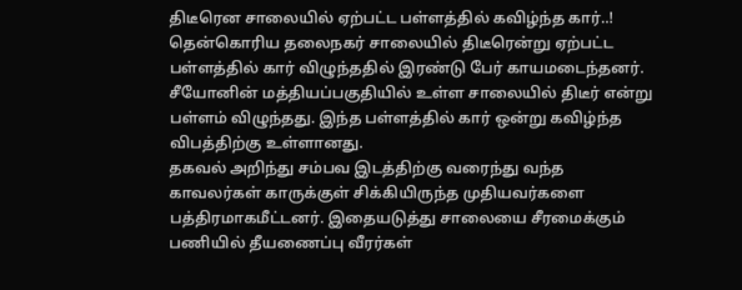திடீரென சாலையில் ஏற்பட்ட பள்ளத்தில் கவிழ்ந்த கார்..!
தென்கொரிய தலைநகர் சாலையில் திடீரென்று ஏற்பட்ட பள்ளத்தில் கார் விழுந்ததில் இரண்டு பேர் காயமடைந்தனர். சீயோனின் மத்தியப்பகுதியில் உள்ள சாலையில் திடீர் என்று பள்ளம் விழுந்தது. இந்த பள்ளத்தில் கார் ஒன்று கவிழ்ந்த விபத்திற்கு உள்ளானது.
தகவல் அறிந்து சம்பவ இடத்திற்கு வரைந்து வந்த காவலர்கள் காருக்குள் சிக்கியிருந்த முதியவர்களை பத்திரமாகமீட்டனர். இதையடுத்து சாலையை சீரமைக்கும் பணியில் தீயணைப்பு வீரர்கள்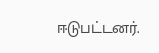ஈடுபட்டனர்.